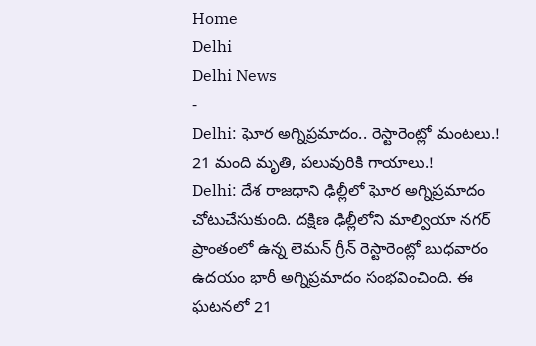Home
Delhi
Delhi News
-
Delhi: ఘోర అగ్నిప్రమాదం.. రెస్టారెంట్లో మంటలు.! 21 మంది మృతి, పలువురికి గాయాలు.!
Delhi: దేశ రాజధాని ఢిల్లీలో ఘోర అగ్నిప్రమాదం చోటుచేసుకుంది. దక్షిణ ఢిల్లీలోని మాల్వియా నగర్ ప్రాంతంలో ఉన్న లెమన్ గ్రీన్ రెస్టారెంట్లో బుధవారం ఉదయం భారీ అగ్నిప్రమాదం సంభవించింది. ఈ ఘటనలో 21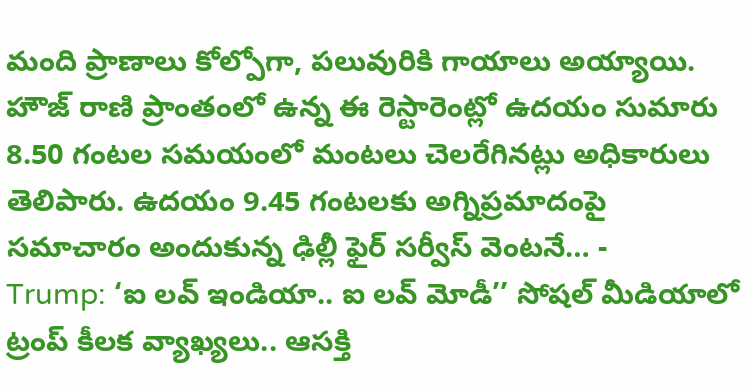మంది ప్రాణాలు కోల్పోగా, పలువురికి గాయాలు అయ్యాయి. హౌజ్ రాణి ప్రాంతంలో ఉన్న ఈ రెస్టారెంట్లో ఉదయం సుమారు 8.50 గంటల సమయంలో మంటలు చెలరేగినట్లు అధికారులు తెలిపారు. ఉదయం 9.45 గంటలకు అగ్నిప్రమాదంపై సమాచారం అందుకున్న ఢిల్లీ ఫైర్ సర్వీస్ వెంటనే… -
Trump: ‘ఐ లవ్ ఇండియా.. ఐ లవ్ మోడీ’’ సోషల్ మీడియాలో ట్రంప్ కీలక వ్యాఖ్యలు.. ఆసక్తి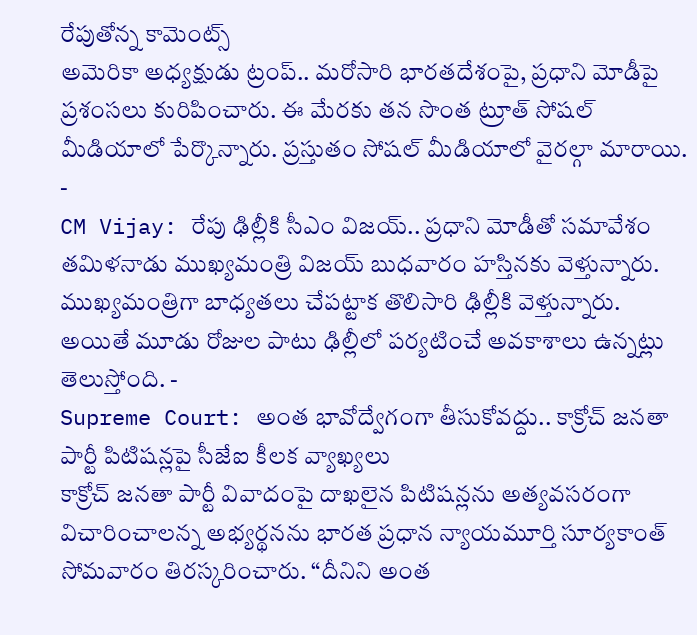రేపుతోన్న కామెంట్స్
అమెరికా అధ్యక్షుడు ట్రంప్.. మరోసారి భారతదేశంపై, ప్రధాని మోడీపై ప్రశంసలు కురిపించారు. ఈ మేరకు తన సొంత ట్రూత్ సోషల్ మీడియాలో పేర్కొన్నారు. ప్రస్తుతం సోషల్ మీడియాలో వైరల్గా మారాయి. -
CM Vijay: రేపు ఢిల్లీకి సీఎం విజయ్.. ప్రధాని మోడీతో సమావేశం
తమిళనాడు ముఖ్యమంత్రి విజయ్ బుధవారం హస్తినకు వెళ్తున్నారు. ముఖ్యమంత్రిగా బాధ్యతలు చేపట్టాక తొలిసారి ఢిల్లీకి వెళ్తున్నారు. అయితే మూడు రోజుల పాటు ఢిల్లీలో పర్యటించే అవకాశాలు ఉన్నట్లు తెలుస్తోంది. -
Supreme Court: అంత భావోద్వేగంగా తీసుకోవద్దు.. కాక్రోచ్ జనతా పార్టీ పిటిషన్లపై సీజేఐ కీలక వ్యాఖ్యలు
కాక్రోచ్ జనతా పార్టీ వివాదంపై దాఖలైన పిటిషన్లను అత్యవసరంగా విచారించాలన్న అభ్యర్థనను భారత ప్రధాన న్యాయమూర్తి సూర్యకాంత్ సోమవారం తిరస్కరించారు. “దీనిని అంత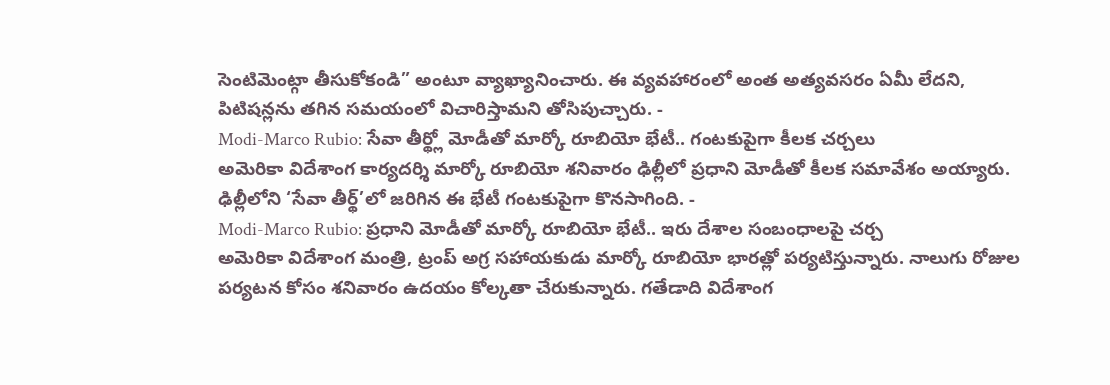సెంటిమెంట్గా తీసుకోకండి” అంటూ వ్యాఖ్యానించారు. ఈ వ్యవహారంలో అంత అత్యవసరం ఏమీ లేదని, పిటిషన్లను తగిన సమయంలో విచారిస్తామని తోసిపుచ్చారు. -
Modi-Marco Rubio: సేవా తీర్థ్లో మోడీతో మార్కో రూబియో భేటీ.. గంటకుపైగా కీలక చర్చలు
అమెరికా విదేశాంగ కార్యదర్శి మార్కో రూబియో శనివారం ఢిల్లీలో ప్రధాని మోడీతో కీలక సమావేశం అయ్యారు. ఢిల్లీలోని ‘సేవా తీర్థ్’లో జరిగిన ఈ భేటీ గంటకుపైగా కొనసాగింది. -
Modi-Marco Rubio: ప్రధాని మోడీతో మార్కో రూబియో భేటీ.. ఇరు దేశాల సంబంధాలపై చర్చ
అమెరికా విదేశాంగ మంత్రి, ట్రంప్ అగ్ర సహాయకుడు మార్కో రూబియో భారత్లో పర్యటిస్తున్నారు. నాలుగు రోజుల పర్యటన కోసం శనివారం ఉదయం కోల్కతా చేరుకున్నారు. గతేడాది విదేశాంగ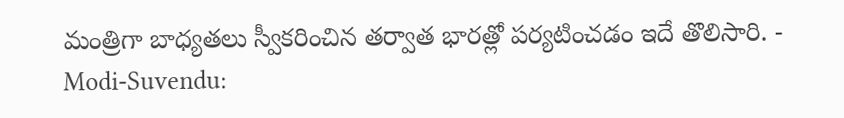మంత్రిగా బాధ్యతలు స్వీకరించిన తర్వాత భారత్లో పర్యటించడం ఇదే తొలిసారి. -
Modi-Suvendu: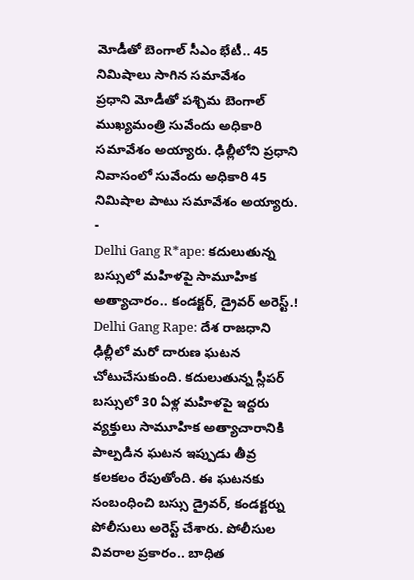మోడీతో బెంగాల్ సీఎం భేటీ.. 45 నిమిషాలు సాగిన సమావేశం
ప్రధాని మోడీతో పశ్చిమ బెంగాల్ ముఖ్యమంత్రి సువేందు అధికారి సమావేశం అయ్యారు. ఢిల్లీలోని ప్రధాని నివాసంలో సువేందు అధికారి 45 నిమిషాల పాటు సమావేశం అయ్యారు. -
Delhi Gang R*ape: కదులుతున్న బస్సులో మహిళపై సామూహిక అత్యాచారం.. కండక్టర్, డ్రైవర్ అరెస్ట్.!
Delhi Gang Rape: దేశ రాజధాని ఢిల్లీలో మరో దారుణ ఘటన చోటుచేసుకుంది. కదులుతున్న స్లీపర్ బస్సులో 30 ఏళ్ల మహిళపై ఇద్దరు వ్యక్తులు సామూహిక అత్యాచారానికి పాల్పడిన ఘటన ఇప్పుడు తీవ్ర కలకలం రేపుతోంది. ఈ ఘటనకు సంబంధించి బస్సు డ్రైవర్, కండక్టర్ను పోలీసులు అరెస్ట్ చేశారు. పోలీసుల వివరాల ప్రకారం.. బాధిత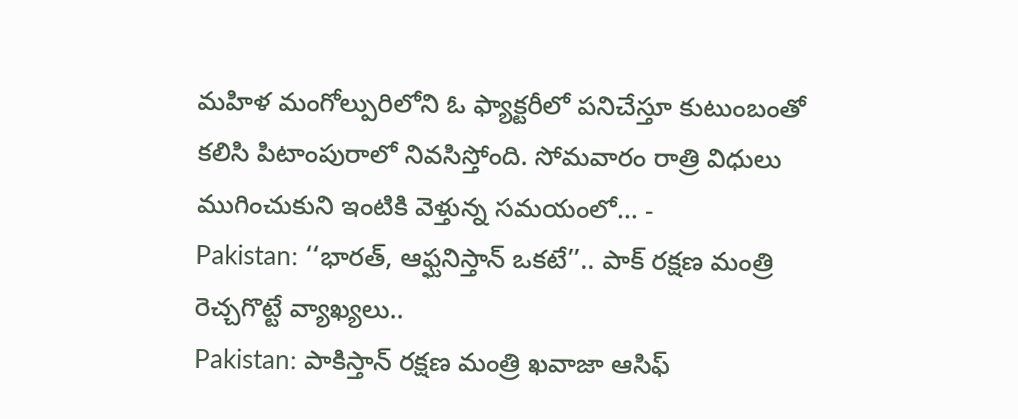మహిళ మంగోల్పురిలోని ఓ ఫ్యాక్టరీలో పనిచేస్తూ కుటుంబంతో కలిసి పిటాంపురాలో నివసిస్తోంది. సోమవారం రాత్రి విధులు ముగించుకుని ఇంటికి వెళ్తున్న సమయంలో… -
Pakistan: ‘‘భారత్, ఆఫ్ఘనిస్తాన్ ఒకటే’’.. పాక్ రక్షణ మంత్రి రెచ్చగొట్టే వ్యాఖ్యలు..
Pakistan: పాకిస్తాన్ రక్షణ మంత్రి ఖవాజా ఆసిఫ్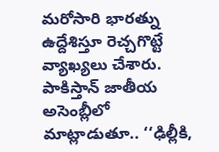మరోసారి భారత్ను ఉద్దేశిస్తూ రెచ్చగొట్టే వ్యాఖ్యలు చేశారు. పాకిస్తాన్ జాతీయ అసెంబ్లీలో మాట్లాడుతూ.. ‘‘ఢిల్లీకి,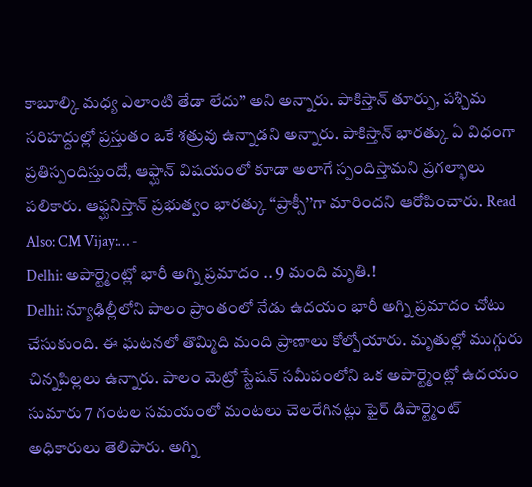కాబూల్కి మధ్య ఎలాంటి తేడా లేదు’’ అని అన్నారు. పాకిస్తాన్ తూర్పు, పశ్చిమ సరిహద్దుల్లో ప్రస్తుతం ఒకే శత్రువు ఉన్నాడని అన్నారు. పాకిస్తాన్ భారత్కు ఏ విధంగా ప్రతిస్పందిస్తుందో, ఆఫ్ఘాన్ విషయంలో కూడా అలాగే స్పందిస్తామని ప్రగల్భాలు పలికారు. ఆఫ్ఘనిస్తాన్ ప్రభుత్వం భారత్కు ‘‘ప్రాక్సీ’’గా మారిందని ఆరోపించారు. Read Also: CM Vijay:… -
Delhi: అపార్ట్మెంట్లో భారీ అగ్ని ప్రమాదం .. 9 మంది మృతి.!
Delhi: న్యూఢిల్లీలోని పాలం ప్రాంతంలో నేడు ఉదయం భారీ అగ్ని ప్రమాదం చోటు చేసుకుంది. ఈ ఘటనలో తొమ్మిది మంది ప్రాణాలు కోల్పోయారు. మృతుల్లో ముగ్గురు చిన్నపిల్లలు ఉన్నారు. పాలం మెట్రో స్టేషన్ సమీపంలోని ఒక అపార్ట్మెంట్లో ఉదయం సుమారు 7 గంటల సమయంలో మంటలు చెలరేగినట్లు ఫైర్ డిపార్ట్మెంట్ అధికారులు తెలిపారు. అగ్ని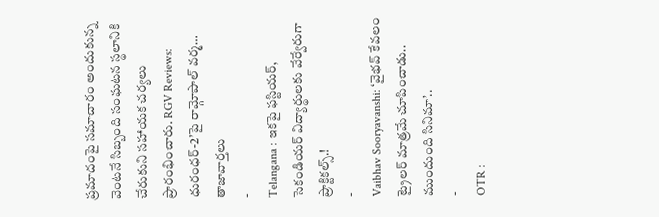ప్రమాదంపై సమాచారం అందుకున్న వెంటనే సిబ్బంది సంఘటన స్థలానికి చేరుకుని సహాయక చర్యలు ప్రారంభించారు. RGV Reviews: ధురంధర్-2’పై రామ్గోపాల్ వర్మ…
తాజావార్తలు
-
Telangana : ఇకపై ఫస్టియర్, సెకండియర్ విద్యార్థులకు వేర్వేరుగా ప్రాక్టికల్స్.!
-
Vaibhav Sooryavanshi: ‘వైభవ్ కేవలం ట్రైలర్ మాత్రమే చూపించాడు.. ముందుంది సినిమా’..
-
OTR :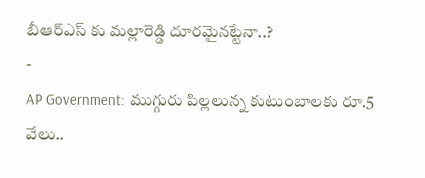బీఆర్ఎస్ కు మల్లారెడ్డి దూరమైనట్టేనా..?
-
AP Government: ముగ్గురు పిల్లలున్న కుటుంబాలకు రూ.5 వేలు..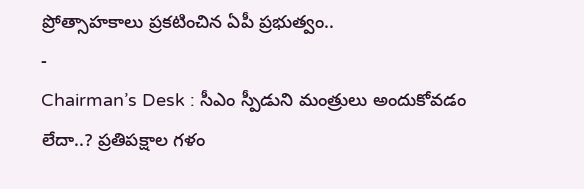ప్రోత్సాహకాలు ప్రకటించిన ఏపీ ప్రభుత్వం..
-
Chairman’s Desk : సీఎం స్పీడుని మంత్రులు అందుకోవడం లేదా..? ప్రతిపక్షాల గళం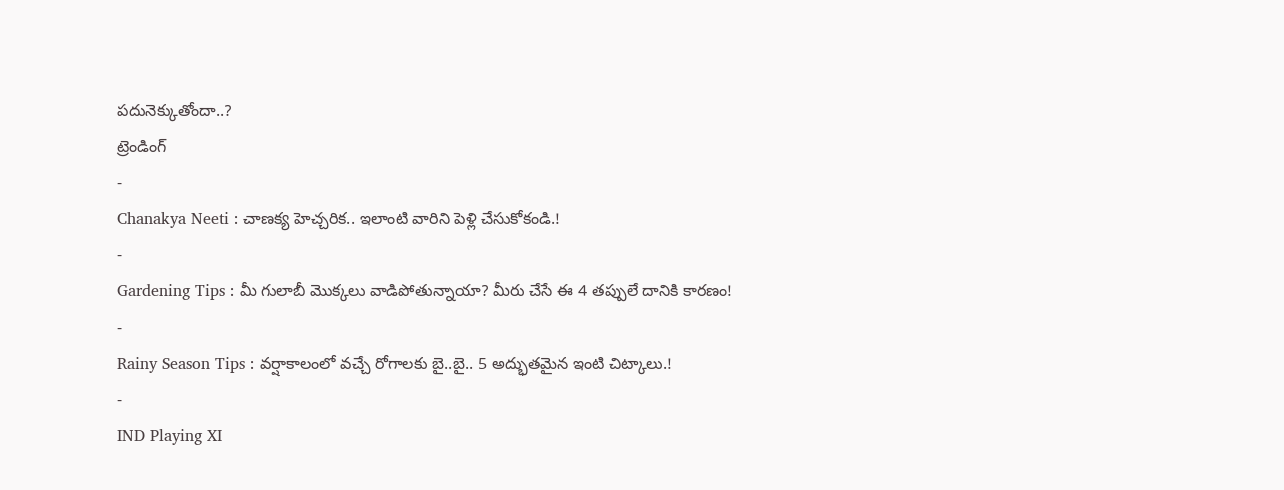పదునెక్కుతోందా..?
ట్రెండింగ్
-
Chanakya Neeti : చాణక్య హెచ్చరిక.. ఇలాంటి వారిని పెళ్లి చేసుకోకండి.!
-
Gardening Tips : మీ గులాబీ మొక్కలు వాడిపోతున్నాయా? మీరు చేసే ఈ 4 తప్పులే దానికి కారణం!
-
Rainy Season Tips : వర్షాకాలంలో వచ్చే రోగాలకు బై..బై.. 5 అద్భుతమైన ఇంటి చిట్కాలు.!
-
IND Playing XI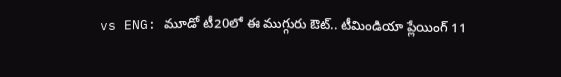vs ENG: మూడో టీ20లో ఈ ముగ్గురు ఔట్.. టీమిండియా ప్లేయింగ్ 11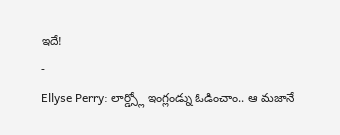ఇదే!
-
Ellyse Perry: లార్డ్స్లో ఇంగ్లండ్ను ఓడించాం.. ఆ మజానే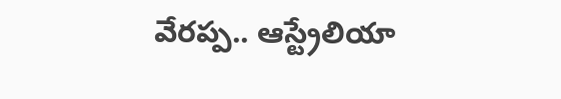వేరప్ప.. ఆస్ట్రేలియా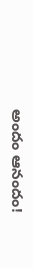అందం ఆనందం!